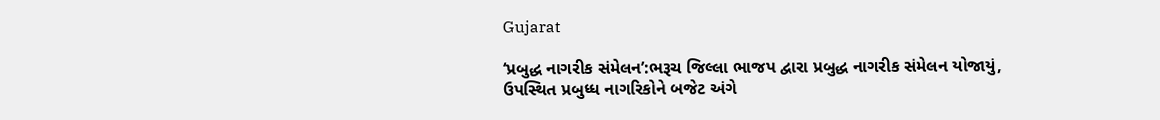Gujarat

‘પ્રબુદ્ધ નાગરીક સંમેલન’:ભરૂચ જિલ્લા ભાજપ દ્વારા પ્રબુદ્ધ નાગરીક સંમેલન યોજાયું, ઉપસ્થિત પ્રબુધ્ધ નાગરિકોને બજેટ અંગે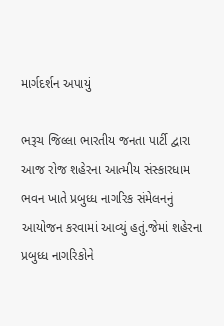માર્ગદર્શન અપાયું

ભરૂચ જિલ્લા ભારતીય જનતા પાર્ટી દ્વારા આજ રોજ શહેરના આત્મીય સંસ્કારધામ ભવન ખાતે પ્રબુધ્ધ નાગરિક સંમેલનનું આયોજન કરવામાં આવ્યું હતું.જેમાં શહેરના પ્રબુધ્ધ નાગરિકોને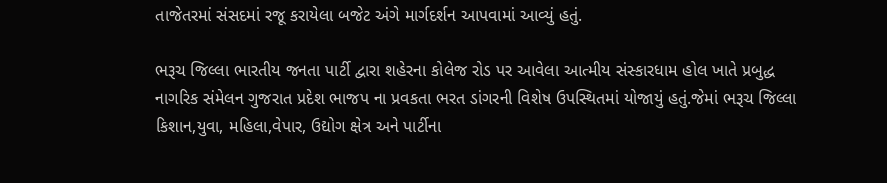તાજેતરમાં સંસદમાં રજૂ કરાયેલા બજેટ અંગે માર્ગદર્શન આપવામાં આવ્યું હતું.

ભરૂચ જિલ્લા ભારતીય જનતા પાર્ટી દ્વારા શહેરના કોલેજ રોડ પર આવેલા આત્મીય સંસ્કારધામ હોલ ખાતે પ્રબુદ્ધ નાગરિક સંમેલન ગુજરાત પ્રદેશ ભાજપ ના પ્રવકતા ભરત ડાંગરની વિશેષ ઉપસ્થિતમાં યોજાયું હતું.જેમાં ભરૂચ જિલ્લા કિશાન,યુવા, મહિલા,વેપાર, ઉદ્યોગ ક્ષેત્ર અને પાર્ટીના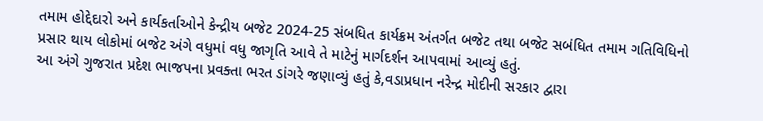તમામ હોદ્દેદારો અને કાર્યકર્તાઓને કેન્દ્રીય બજેટ 2024-25 સંબધિત કાર્યક્રમ અંતર્ગત બજેટ તથા બજેટ સબંધિત તમામ ગતિવિધિનો પ્રસાર થાય લોકોમાં બજેટ અંગે વધુમાં વધુ જાગૃતિ આવે તે માટેનું માર્ગદર્શન આપવામાં આવ્યું હતું.
આ અંગે ગુજરાત પ્રદેશ ભાજપના પ્રવક્તા ભરત ડાંગરે જણાવ્યું હતું કે,વડાપ્રધાન નરેન્દ્ર મોદીની સરકાર દ્વારા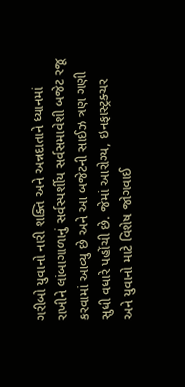ગરીબો યુવાનો નારી શક્તિ અને અન્નદાતાને ધ્યાનમાં રાખીને લાંબાગાળાનું સર્વસ્પર્શીય સર્વસમાવેશી બજેટ રજૂ કરવામાં આવ્યુ છે અને આ બજેટની સાઈઝ ત્રણ ગણી સુધી વધારે પહોંચી છે. જેમાં આરોગ્ય, ઇનફાસ્ટ્રક્ચર અને યુવાનો માટે વિશેષ જોગવાઈ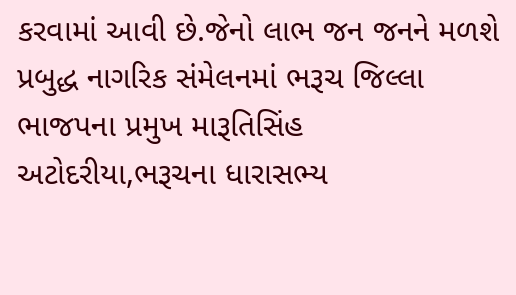કરવામાં આવી છે.જેનો લાભ જન જનને મળશે પ્રબુદ્ધ નાગરિક સંમેલનમાં ભરૂચ જિલ્લા ભાજપના પ્રમુખ મારૂતિસિંહ અટોદરીયા,ભરૂચના ધારાસભ્ય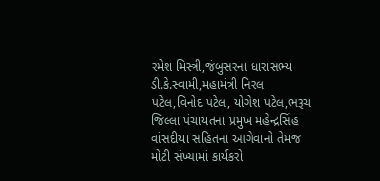રમેશ મિસ્ત્રી,જંબુસરના ધારાસભ્ય ડી.કે.સ્વામી,મહામંત્રી નિરલ પટેલ,વિનોદ પટેલ, યોગેશ પટેલ,ભરૂચ જિલ્લા પંચાયતના પ્રમુખ મહેન્દ્રસિંહ વાંસદીયા સહિતના આગેવાનો તેમજ મોટી સંખ્યામાં કાર્યકરો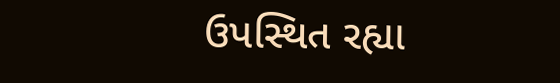ઉપસ્થિત રહ્યા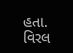હતા.
વિરલ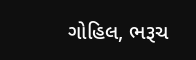ગોહિલ, ભરૂચ